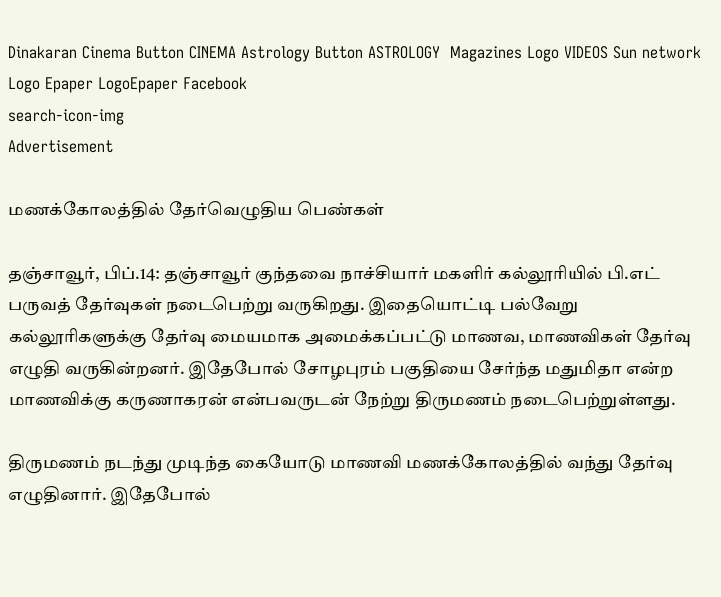Dinakaran Cinema Button CINEMA Astrology Button ASTROLOGY  Magazines Logo VIDEOS Sun network Logo Epaper LogoEpaper Facebook
search-icon-img
Advertisement

மணக்கோலத்தில் தேர்வெழுதிய பெண்கள்

தஞ்சாவூர், பிப்.14: தஞ்சாவூர் குந்தவை நாச்சியார் மகளிர் கல்லூரியில் பி.எட் பருவத் தேர்வுகள் நடைபெற்று வருகிறது. இதையொட்டி பல்வேறு கல்லூரிகளுக்கு தேர்வு மையமாக அமைக்கப்பட்டு மாணவ, மாணவிகள் தேர்வு எழுதி வருகின்றனர். இதேபோல் சோழபுரம் பகுதியை சேர்ந்த மதுமிதா என்ற மாணவிக்கு கருணாகரன் என்பவருடன் நேற்று திருமணம் நடைபெற்றுள்ளது.

திருமணம் நடந்து முடிந்த கையோடு மாணவி மணக்கோலத்தில் வந்து தேர்வு எழுதினார். இதேபோல்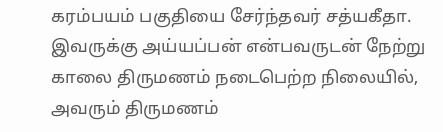கரம்பயம் பகுதியை சேர்ந்தவர் சத்யகீதா. இவருக்கு அய்யப்பன் என்பவருடன் நேற்று காலை திருமணம் நடைபெற்ற நிலையில், அவரும் திருமணம்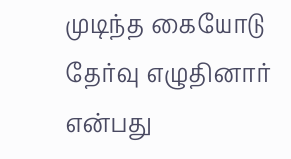முடிந்த கையோடு தேர்வு எழுதினார் என்பது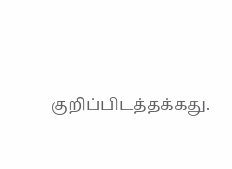குறிப்பிடத்தக்கது.